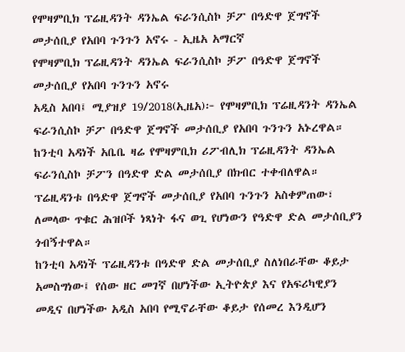የሞዛምቢክ ፕሬዚዳንት ዳንኤል ፍራንሲስኮ ቻፖ በዓድዋ ጀግኖች መታሰቢያ የአበባ ጉንጉን አኖሩ - ኢዜአ አማርኛ
የሞዛምቢክ ፕሬዚዳንት ዳንኤል ፍራንሲስኮ ቻፖ በዓድዋ ጀግኖች መታሰቢያ የአበባ ጉንጉን አኖሩ
አዲስ አበባ፤ ሚያዝያ 19/2018(ኢዜአ)፦ የሞዛምቢክ ፕሬዚዳንት ዳንኤል ፍራንሲስኮ ቻፖ በዓድዋ ጀግኖች መታሰቢያ የአበባ ጉንጉን አኑረዋል።
ከንቲባ አዳነች አቤቤ ዛሬ የሞዛምቢክ ሪፖብሊክ ፕሬዚዳንት ዳንኤል ፍራንሲስኮ ቻፖን በዓድዋ ድል መታሰቢያ በክብር ተቀብለዋል።
ፕሬዚዳንቱ በዓድዋ ጀግኖች መታሰቢያ የአበባ ጉንጉን አስቀምጠው፣ ለመላው ጥቁር ሕዝቦች ነጻነት ፋና ወጊ የሆነውን የዓድዋ ድል መታሰቢያን ጎብኝተዋል።
ከንቲባ አዳነች ፕሬዚዳንቱ በዓድዋ ድል መታሰቢያ ስለነበራቸው ቆይታ አመስግነው፤ የሰው ዘር መገኛ በሆነችው ኢትዮጵያ እና የአፍሪካዊያን መዲና በሆነችው አዲስ አበባ የሚኖራቸው ቆይታ የሰመረ እንዲሆን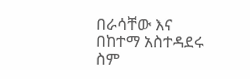በራሳቸው እና በከተማ አስተዳደሩ ስም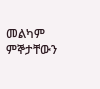መልካም ምኞታቸውን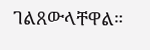ገልጸውላቸዋል።